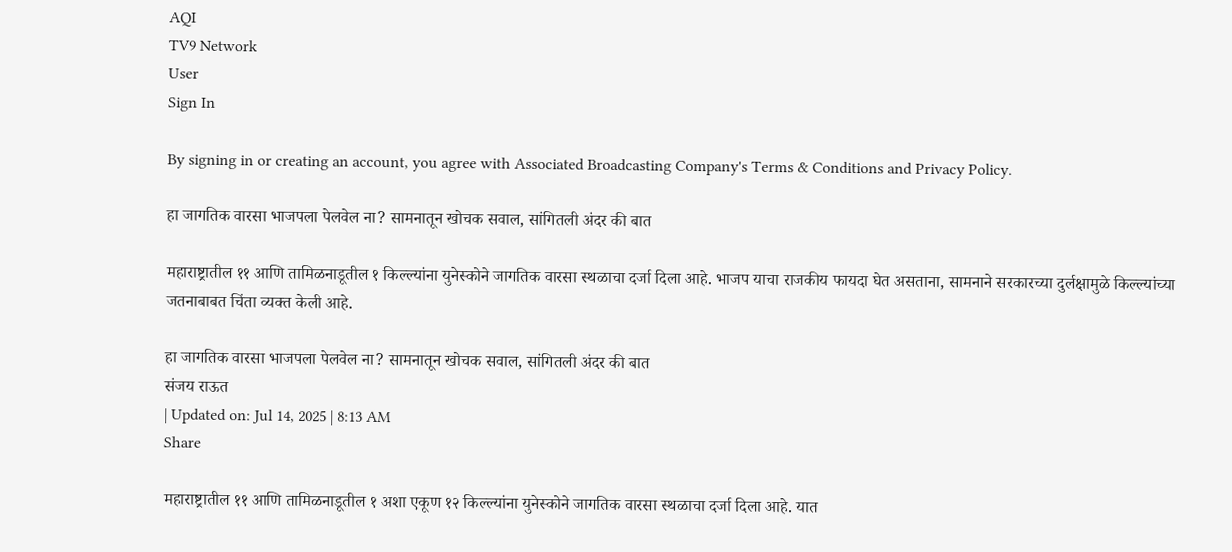AQI
TV9 Network
User
Sign In

By signing in or creating an account, you agree with Associated Broadcasting Company's Terms & Conditions and Privacy Policy.

हा जागतिक वारसा भाजपला पेलवेल ना? सामनातून खोचक सवाल, सांगितली अंदर की बात

महाराष्ट्रातील ११ आणि तामिळनाडूतील १ किल्ल्यांना युनेस्कोने जागतिक वारसा स्थळाचा दर्जा दिला आहे. भाजप याचा राजकीय फायदा घेत असताना, सामनाने सरकारच्या दुर्लक्षामुळे किल्ल्यांच्या जतनाबाबत चिंता व्यक्त केली आहे.

हा जागतिक वारसा भाजपला पेलवेल ना? सामनातून खोचक सवाल, सांगितली अंदर की बात
संजय राऊत
| Updated on: Jul 14, 2025 | 8:13 AM
Share

महाराष्ट्रातील ११ आणि तामिळनाडूतील १ अशा एकूण १२ किल्ल्यांना युनेस्कोने जागतिक वारसा स्थळाचा दर्जा दिला आहे. यात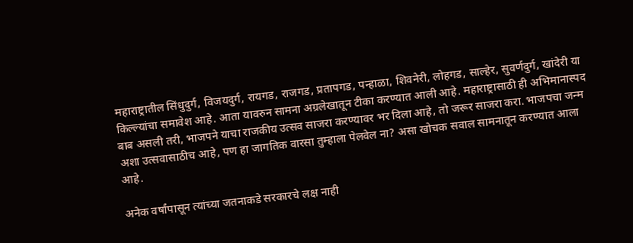महाराष्ट्रातील सिंधुदुर्ग, विजयदुर्ग, रायगड, राजगड, प्रतापगड, पन्हाळा, शिवनेरी, लोहगड, साल्हेर, सुवर्णदुर्ग, खांदेरी या किल्ल्यांचा समावेश आहे. आता यावरुन सामना अग्रलेखातून टीका करण्यात आली आहे. महाराष्ट्रासाठी ही अभिमानास्पद बाब असली तरी, भाजपने याचा राजकीय उत्सव साजरा करण्यावर भर दिला आहे, तो जरूर साजरा करा. भाजपचा जन्म अशा उत्सवासाठीच आहे, पण हा जागतिक वारसा तुम्हाला पेलवेल ना? असा खोचक सवाल सामनातून करण्यात आला आहे.

अनेक वर्षांपासून त्यांच्या जतनाकडे सरकारचे लक्ष नाही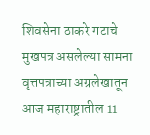शिवसेना ठाकरे गटाचे मुखपत्र असलेल्या सामना वृत्तपत्राच्या अग्रलेखातून आज महाराष्ट्रातील 11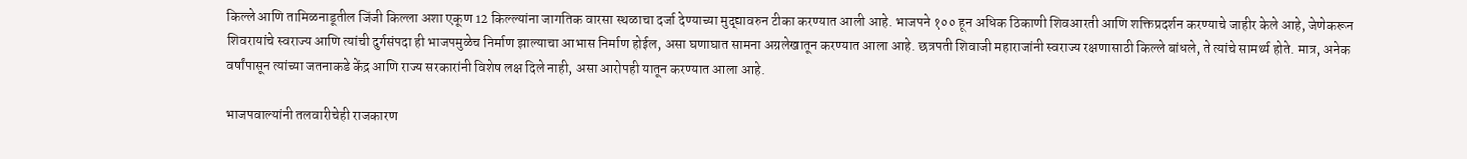किल्ले आणि तामिळनाडूतील जिंजी किल्ला अशा एकूण 12 किल्ल्यांना जागतिक वारसा स्थळाचा दर्जा देण्याच्या मुद्द्यावरुन टीका करण्यात आली आहे. भाजपने १०० हून अधिक ठिकाणी शिवआरती आणि शक्तिप्रदर्शन करण्याचे जाहीर केले आहे, जेणेकरून शिवरायांचे स्वराज्य आणि त्यांची दुर्गसंपदा ही भाजपमुळेच निर्माण झाल्याचा आभास निर्माण होईल, असा घणाघात सामना अग्रलेखातून करण्यात आला आहे. छत्रपती शिवाजी महाराजांनी स्वराज्य रक्षणासाठी किल्ले बांधले, ते त्यांचे सामर्थ्य होते. मात्र, अनेक वर्षांपासून त्यांच्या जतनाकडे केंद्र आणि राज्य सरकारांनी विशेष लक्ष दिले नाही, असा आरोपही यातून करण्यात आला आहे.

भाजपवाल्यांनी तलवारीचेही राजकारण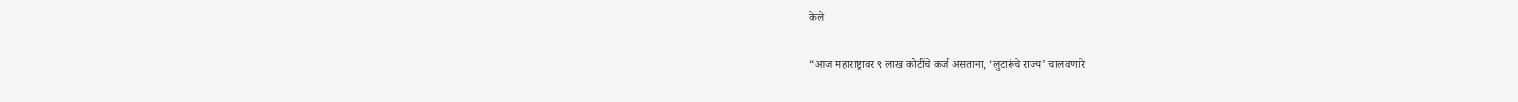केले

“आज महाराष्ट्रावर ९ लाख कोटींचे कर्ज असताना, ‘लुटारूंचे राज्य’ चालवणारे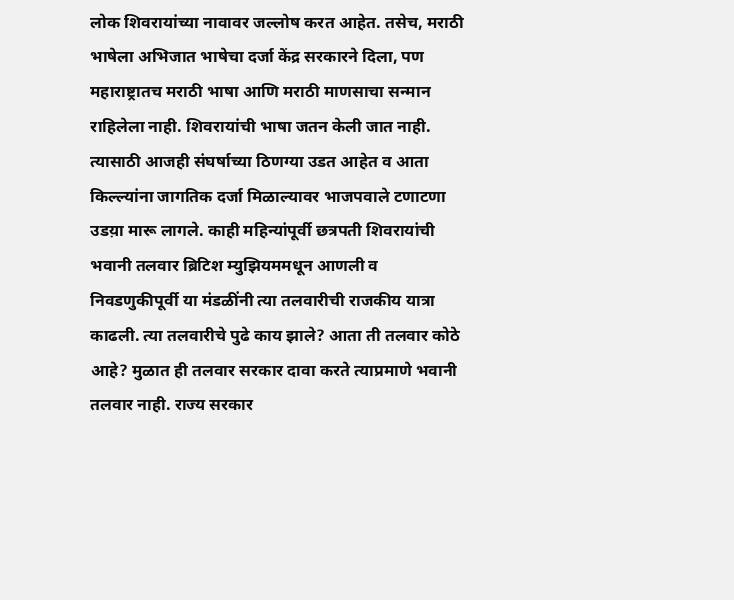लोक शिवरायांच्या नावावर जल्लोष करत आहेत. तसेच, मराठी भाषेला अभिजात भाषेचा दर्जा केंद्र सरकारने दिला, पण महाराष्ट्रातच मराठी भाषा आणि मराठी माणसाचा सन्मान राहिलेला नाही. शिवरायांची भाषा जतन केली जात नाही. त्यासाठी आजही संघर्षाच्या ठिणग्या उडत आहेत व आता किल्ल्यांना जागतिक दर्जा मिळाल्यावर भाजपवाले टणाटणा उडय़ा मारू लागले. काही महिन्यांपूर्वी छत्रपती शिवरायांची भवानी तलवार ब्रिटिश म्युझियममधून आणली व निवडणुकीपूर्वी या मंडळींनी त्या तलवारीची राजकीय यात्रा काढली. त्या तलवारीचे पुढे काय झाले? आता ती तलवार कोठे आहे? मुळात ही तलवार सरकार दावा करते त्याप्रमाणे भवानी तलवार नाही. राज्य सरकार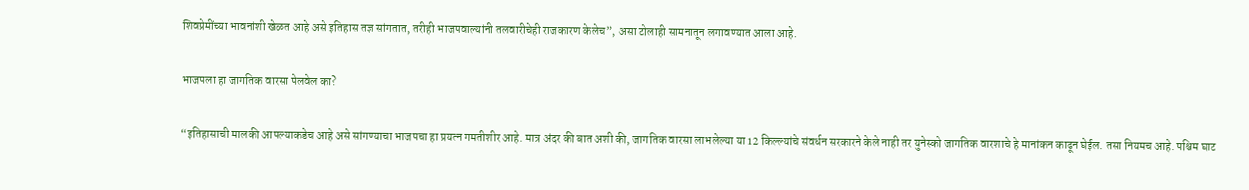शिवप्रेमींच्या भावनांशी खेळत आहे असे इतिहास तज्ञ सांगतात, तरीही भाजपवाल्यांनी तलवारीचेही राजकारण केलेच”, असा टोलाही सामनातून लगावण्यात आला आहे.

भाजपला हा जागतिक वारसा पेलवेल का?

“इतिहासाची मालकी आपल्याकडेच आहे असे सांगण्याचा भाजपचा हा प्रयत्न गमतीशीर आहे. मात्र अंदर की बात अशी की, जागतिक वारसा लाभलेल्या या 12 किल्ल्यांचे संवर्धन सरकारने केले नाही तर युनेस्को जागतिक वारशाचे हे मानांकन काढून घेईल. तसा नियमच आहे. पश्चिम घाट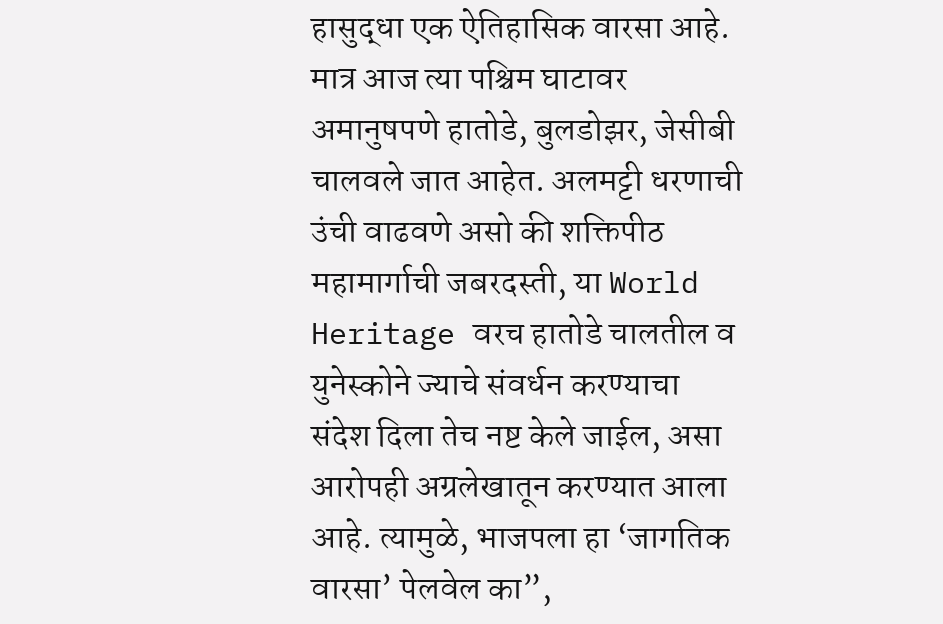हासुद्धा एक ऐतिहासिक वारसा आहे. मात्र आज त्या पश्चिम घाटावर अमानुषपणे हातोडे, बुलडोझर, जेसीबी चालवले जात आहेत. अलमट्टी धरणाची उंची वाढवणे असो की शक्तिपीठ महामार्गाची जबरदस्ती, या World Heritage वरच हातोडे चालतील व युनेस्कोने ज्याचे संवर्धन करण्याचा संदेश दिला तेच नष्ट केले जाईल, असा आरोपही अग्रलेखातून करण्यात आला आहे. त्यामुळे, भाजपला हा ‘जागतिक वारसा’ पेलवेल का”,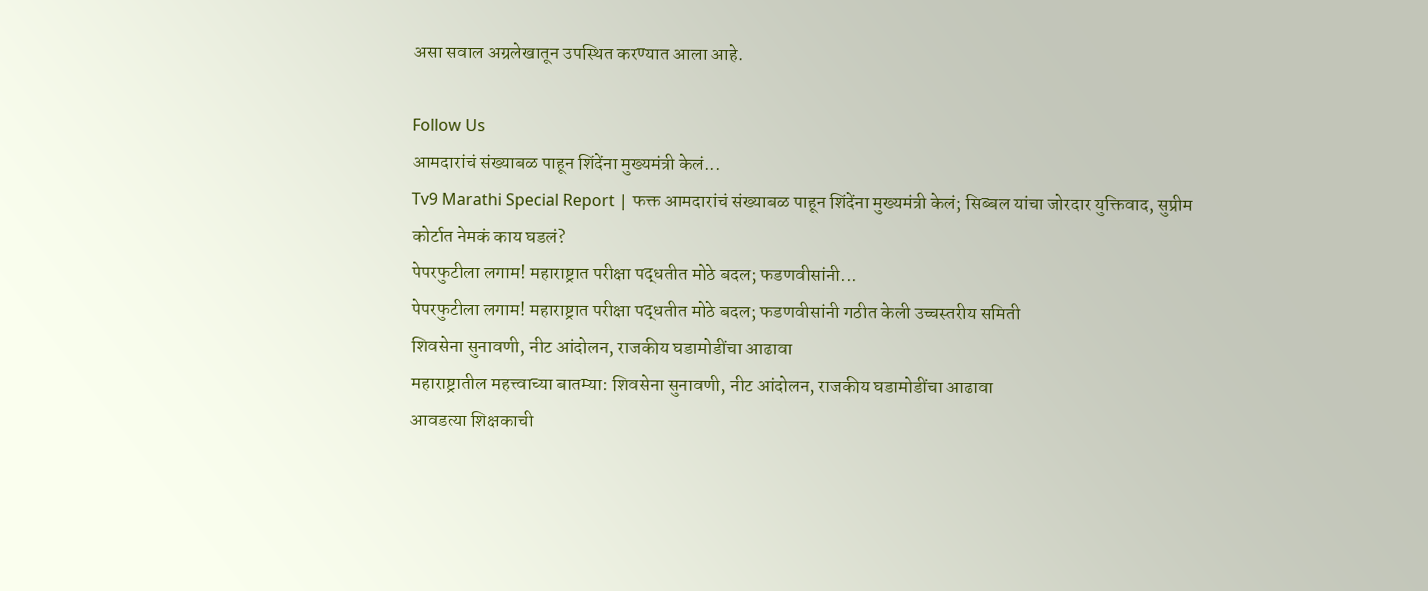असा सवाल अग्रलेखातून उपस्थित करण्यात आला आहे.

Follow Us
आमदारांचं संख्याबळ पाहून शिंदेंना मुख्यमंत्री केलं...
Tv9 Marathi Special Report | फक्त आमदारांचं संख्याबळ पाहून शिंदेंना मुख्यमंत्री केलं; सिब्बल यांचा जोरदार युक्तिवाद, सुप्रीम कोर्टात नेमकं काय घडलं?
पेपरफुटीला लगाम! महाराष्ट्रात परीक्षा पद्धतीत मोठे बदल; फडणवीसांनी...
पेपरफुटीला लगाम! महाराष्ट्रात परीक्षा पद्धतीत मोठे बदल; फडणवीसांनी गठीत केली उच्चस्तरीय समिती
शिवसेना सुनावणी, नीट आंदोलन, राजकीय घडामोडींचा आढावा
महाराष्ट्रातील महत्त्वाच्या बातम्या: शिवसेना सुनावणी, नीट आंदोलन, राजकीय घडामोडींचा आढावा
आवडत्या शिक्षकाची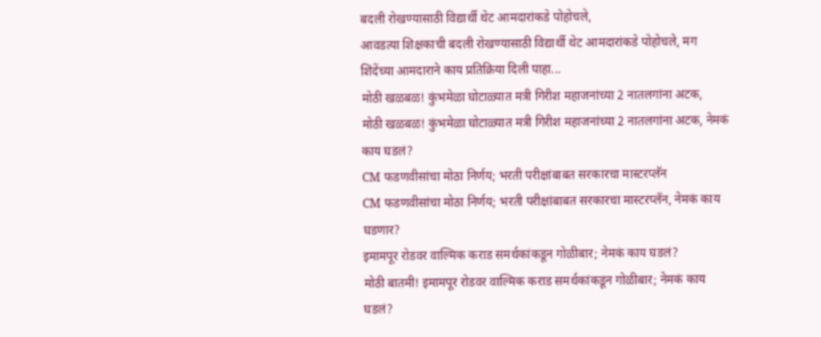बदली रोखण्यासाठी विद्यार्थी थेट आमदारांकडे पोहोचले,
आवडत्या शिक्षकाची बदली रोखण्यासाठी विद्यार्थी थेट आमदारांकडे पोहोचले, मग शिंदेंच्या आमदाराने काय प्रतिक्रिया दिली पाहा...
मोठी खळबळ! कुंभमेळा घोटाळ्यात मत्री गिरीश महाजनांच्या 2 नातलगांना अटक,
मोठी खळबळ! कुंभमेळा घोटाळ्यात मत्री गिरीश महाजनांच्या 2 नातलगांना अटक, नेमकं काय घडलं?
CM फडणवीसांचा मोठा निर्णय; भरती परीक्षांबाबत सरकारचा मास्टरप्लॅन
CM फडणवीसांचा मोठा निर्णय; भरती परीक्षांबाबत सरकारचा मास्टरप्लॅन, नेमकं काय घडणार?
इमामपूर रोडवर वाल्मिक कराड समर्थकांकडून गोळीबार; नेमकं काय घडलं?
मोठी बातमी! इमामपूर रोडवर वाल्मिक कराड समर्थकांकडून गोळीबार; नेमकं काय घडलं?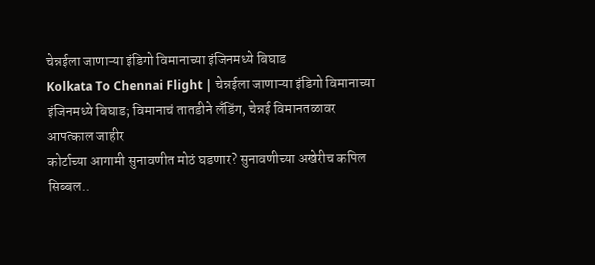चेन्नईला जाणाऱ्या इंडिगो विमानाच्या इंजिनमध्ये बिघाड
Kolkata To Chennai Flight | चेन्नईला जाणाऱ्या इंडिगो विमानाच्या इंजिनमध्ये बिघाड; विमानाचं तातडीने लँडिंग, चेन्नई विमानतळावर आपत्काल जाहीर
कोर्टाच्या आगामी सुनावणीत मोठं घडणार? सुनावणीच्या अखेरीच कपिल सिब्बल..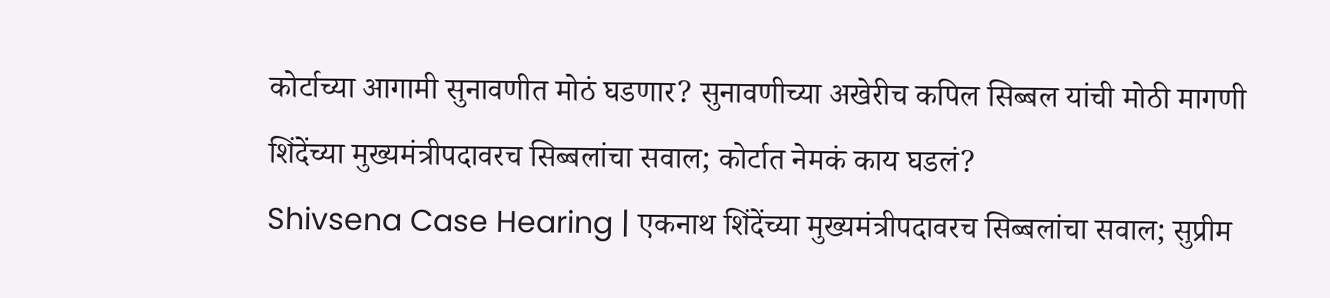कोर्टाच्या आगामी सुनावणीत मोठं घडणार? सुनावणीच्या अखेरीच कपिल सिब्बल यांची मोठी मागणी
शिंदेंच्या मुख्यमंत्रीपदावरच सिब्बलांचा सवाल; कोर्टात नेमकं काय घडलं?
Shivsena Case Hearing | एकनाथ शिंदेंच्या मुख्यमंत्रीपदावरच सिब्बलांचा सवाल; सुप्रीम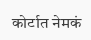कोर्टात नेमकं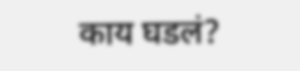काय घडलं?